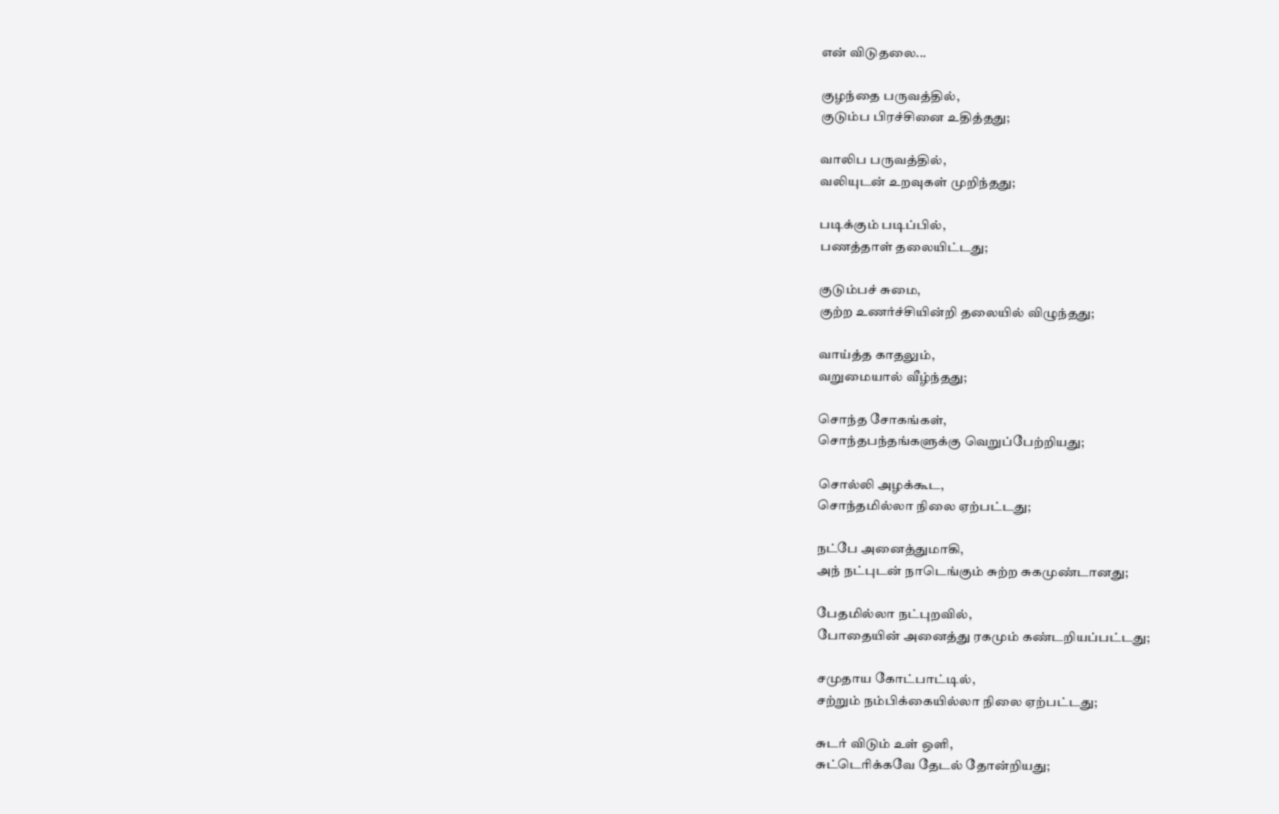என் விடுதலை...

குழந்தை பருவத்தில்,
குடும்ப பிரச்சினை உதித்தது;

வாலிப பருவத்தில்,
வலியுடன் உறவுகள் முறிந்தது;

படிக்கும் படிப்பில்,
பணத்தாள் தலையிட்டது;

குடும்பச் சுமை,
குற்ற உணர்ச்சியின்றி தலையில் விழுந்தது;

வாய்த்த காதலும்,
வறுமையால் வீழ்ந்தது;

சொந்த சோகங்கள்,
சொந்தபந்தங்களுக்கு வெறுப்பேற்றியது;

சொல்லி அழக்கூட,
சொந்தமில்லா நிலை ஏற்பட்டது;

நட்பே அனைத்துமாகி,
அந் நட்புடன் நாடெங்கும் சுற்ற சுகமுண்டானது;

பேதமில்லா நட்புறவில்,
போதையின் அனைத்து ரகமும் கண்டறியப்பட்டது;

சமுதாய கோட்பாட்டில்,
சற்றும் நம்பிக்கையில்லா நிலை ஏற்பட்டது;

சுடர் விடும் உள் ஒளி,
சுட்டெரிக்கவே தேடல் தோன்றியது;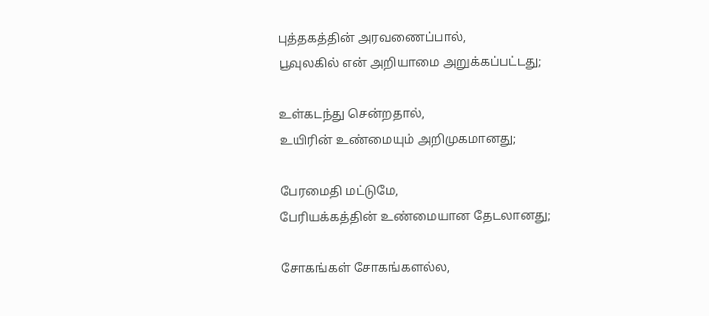புத்தகத்தின் அரவணைப்பால்,
பூவுலகில் என் அறியாமை அறுக்கப்பட்டது;

உள்கடந்து சென்றதால்,
உயிரின் உண்மையும் அறிமுகமானது;

பேரமைதி மட்டுமே,
பேரியக்கத்தின் உண்மையான தேடலானது;

சோகங்கள் சோகங்களல்ல,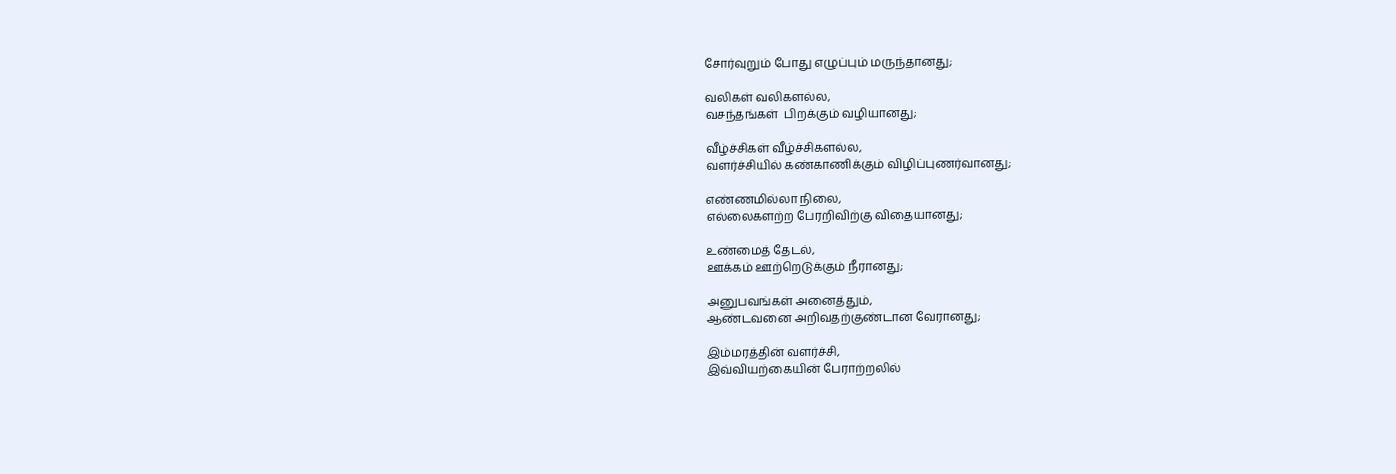சோர்வுறும் போது எழுப்பும் மருந்தானது;

வலிகள் வலிகளல்ல,
வசந்தங்கள்  பிறக்கும் வழியானது;

வீழ்ச்சிகள் வீழ்ச்சிகளல்ல,
வளர்ச்சியில் கண்காணிக்கும் விழிப்புணர்வானது;

எண்ணமில்லா நிலை,
எல்லைகளற்ற பேரறிவிற்கு விதையானது;

உண்மைத் தேடல்,
ஊக்கம் ஊற்றெடுக்கும் நீரானது;

அனுபவங்கள் அனைத்தும்,
ஆண்டவனை அறிவதற்குண்டான வேரானது;

இம்மரத்தின் வளர்ச்சி,
இவ்வியற்கையின் பேராற்றலில்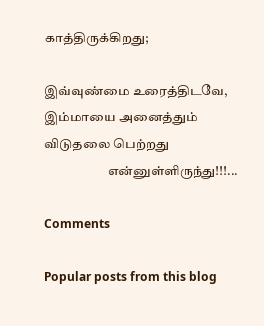காத்திருக்கிறது;

இவ்வுண்மை உரைத்திடவே,
இம்மாயை அனைத்தும் விடுதலை பெற்றது
                        என்னுள்ளிருந்து!!!...

Comments

Popular posts from this blog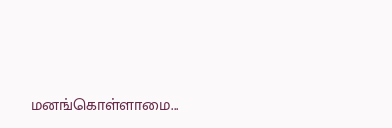மனங்கொள்ளாமை...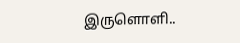இருளொளி..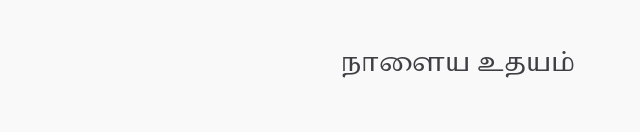நாளைய உதயம்